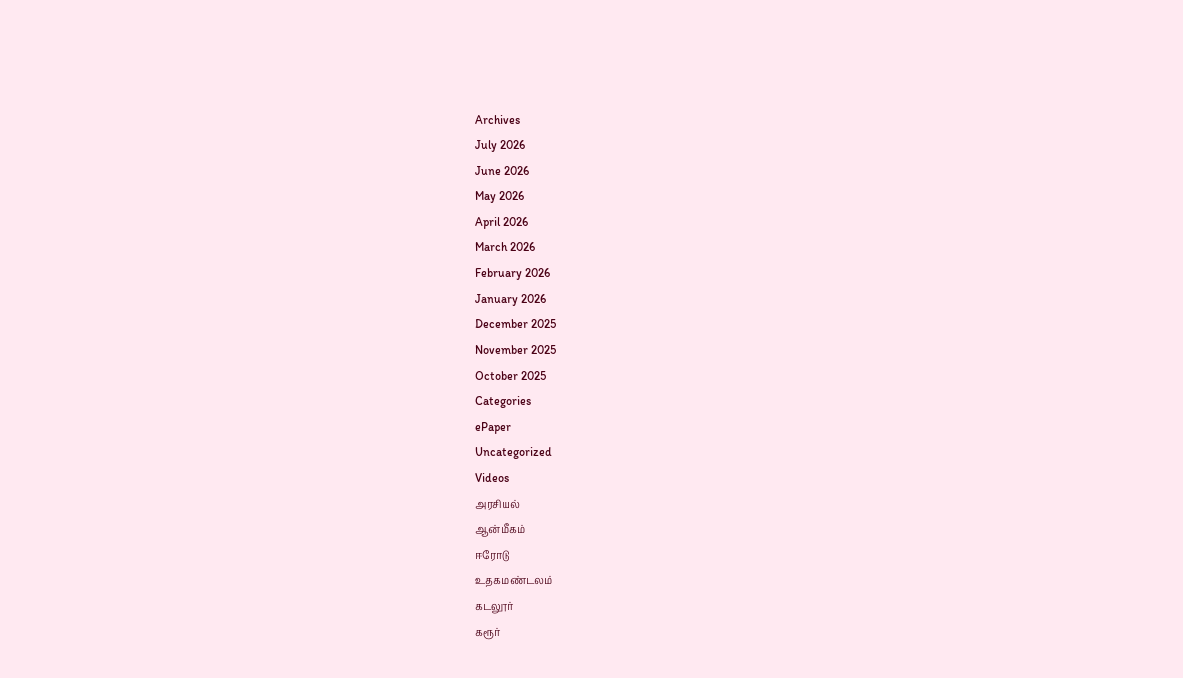Archives
July 2026
June 2026
May 2026
April 2026
March 2026
February 2026
January 2026
December 2025
November 2025
October 2025
Categories
ePaper
Uncategorized
Videos
அரசியல்
ஆன்மீகம்
ஈரோடு
உதகமண்டலம்
கடலூர்
கரூர்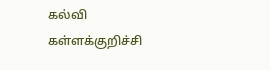கல்வி
கள்ளக்குறிச்சி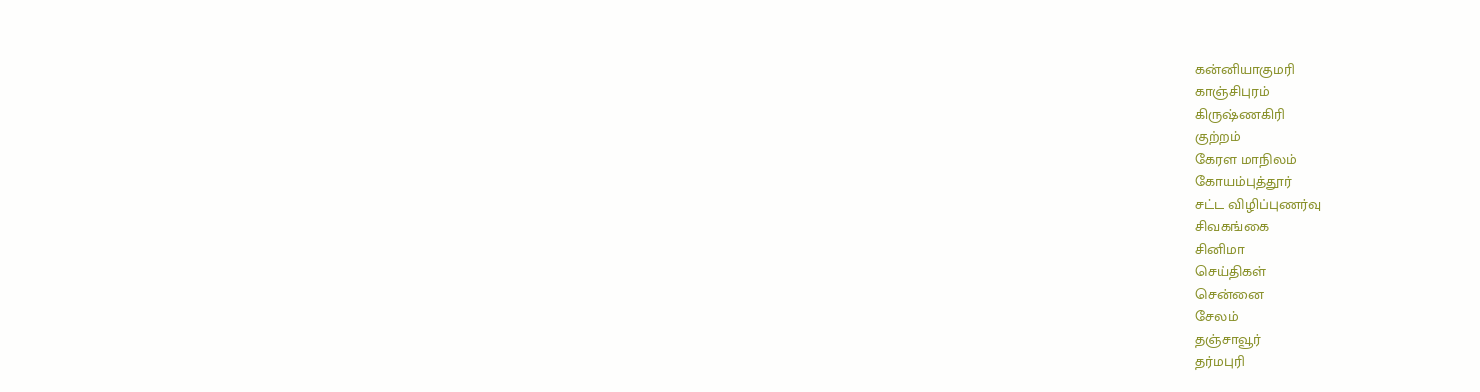கன்னியாகுமரி
காஞ்சிபுரம்
கிருஷ்ணகிரி
குற்றம்
கேரள மாநிலம்
கோயம்புத்தூர்
சட்ட விழிப்புணர்வு
சிவகங்கை
சினிமா
செய்திகள்
சென்னை
சேலம்
தஞ்சாவூர்
தர்மபுரி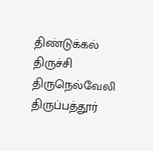திண்டுக்கல்
திருச்சி
திருநெல்வேலி
திருப்பத்தூர்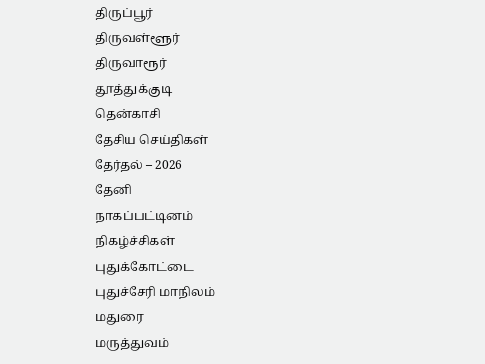திருப்பூர்
திருவள்ளூர்
திருவாரூர்
தூத்துக்குடி
தென்காசி
தேசிய செய்திகள்
தேர்தல் – 2026
தேனி
நாகப்பட்டினம்
நிகழ்ச்சிகள்
புதுக்கோட்டை
புதுச்சேரி மாநிலம்
மதுரை
மருத்துவம்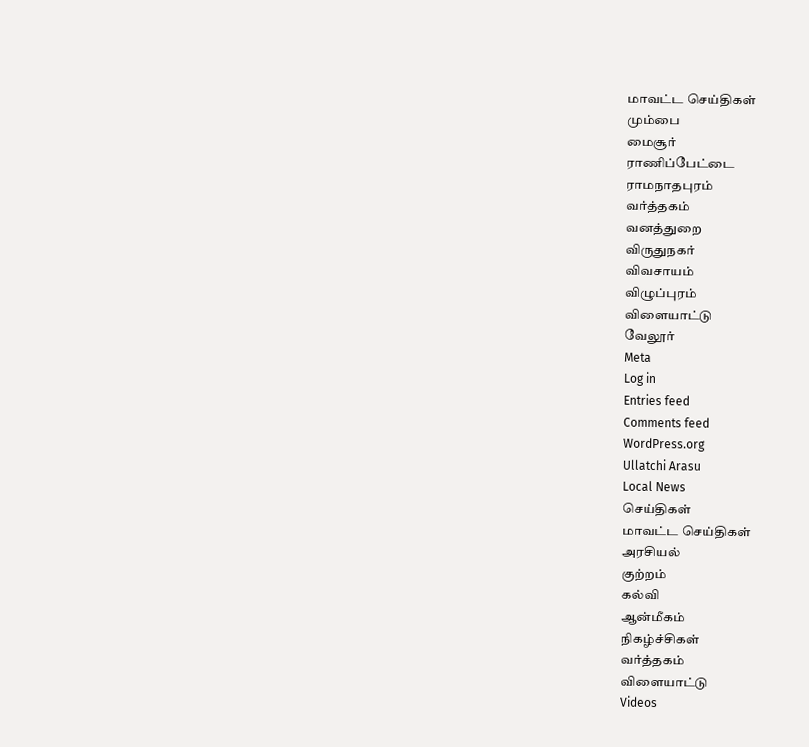மாவட்ட செய்திகள்
மும்பை
மைசூர்
ராணிப்பேட்டை
ராமநாதபுரம்
வர்த்தகம்
வனத்துறை
விருதுநகர்
விவசாயம்
விழுப்புரம்
விளையாட்டு
வேலூர்
Meta
Log in
Entries feed
Comments feed
WordPress.org
Ullatchi Arasu
Local News
செய்திகள்
மாவட்ட செய்திகள்
அரசியல்
குற்றம்
கல்வி
ஆன்மீகம்
நிகழ்ச்சிகள்
வர்த்தகம்
விளையாட்டு
Videos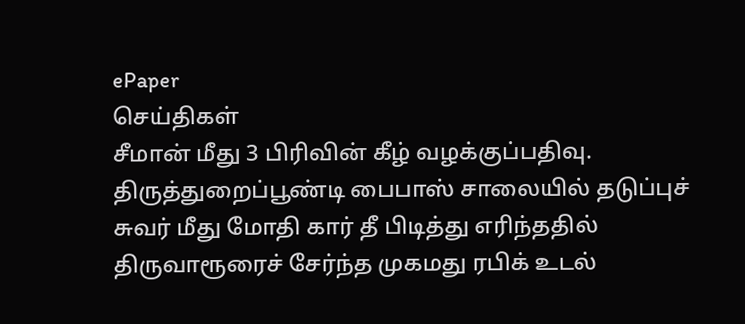ePaper
செய்திகள்
சீமான் மீது 3 பிரிவின் கீழ் வழக்குப்பதிவு.
திருத்துறைப்பூண்டி பைபாஸ் சாலையில் தடுப்புச் சுவர் மீது மோதி கார் தீ பிடித்து எரிந்ததில் திருவாரூரைச் சேர்ந்த முகமது ரபிக் உடல்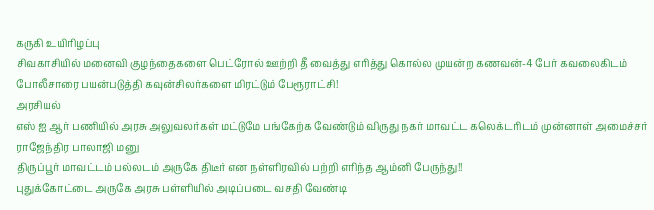கருகி உயிரிழப்பு
சிவகாசியில் மனைவி குழந்தைகளை பெட்ரோல் ஊற்றி தீ வைத்து எரித்து கொல்ல முயன்ற கணவன்-4 பேர் கவலைகிடம்
போலீசாரை பயன்படுத்தி கவுன்சிலர்களை மிரட்டும் பேரூராட்சி!
அரசியல்
எஸ் ஐ ஆர் பணியில் அரசு அலுவலர்கள் மட்டுமே பங்கேற்க வேண்டும் விருது நகர் மாவட்ட கலெக்டரிடம் முன்னாள் அமைச்சர் ராஜேந்திர பாலாஜி மனு
திருப்பூர் மாவட்டம் பல்லடம் அருகே திடீர் என நள்ளிரவில் பற்றி எரிந்த ஆம்னி பேருந்து!!
புதுக்கோட்டை அருகே அரசு பள்ளியில் அடிப்படை வசதி வேண்டி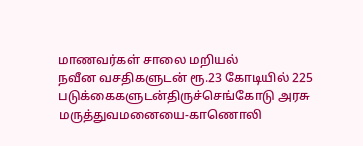மாணவர்கள் சாலை மறியல்
நவீன வசதிகளுடன் ரூ.23 கோடியில் 225 படுக்கைகளுடன்திருச்செங்கோடு அரசு மருத்துவமனையை-காணொலி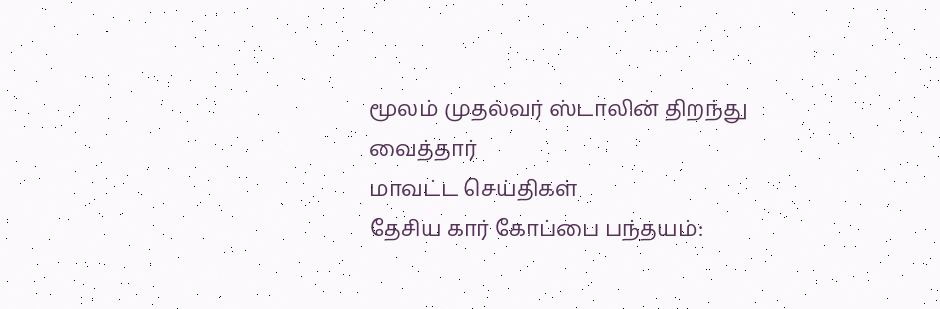மூலம் முதல்வர் ஸ்டாலின் திறந்து வைத்தார்
மாவட்ட செய்திகள்
தேசிய கார் கோப்பை பந்தயம்: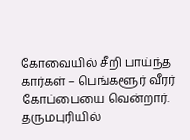கோவையில் சீறி பாய்ந்த கார்கள் – பெங்களூர் வீரர் கோப்பையை வென்றார்.
தருமபுரியில்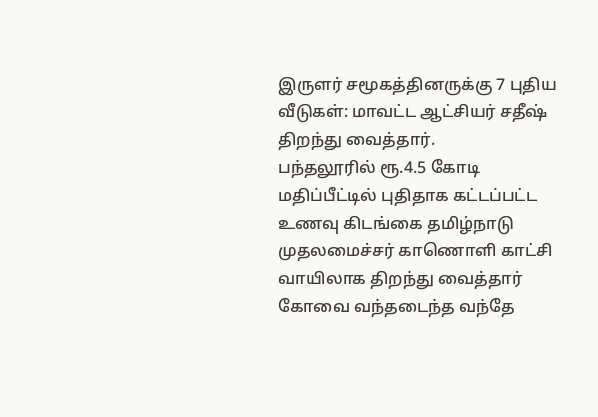இருளர் சமூகத்தினருக்கு 7 புதிய வீடுகள்: மாவட்ட ஆட்சியர் சதீஷ் திறந்து வைத்தார்.
பந்தலூரில் ரூ.4.5 கோடி மதிப்பீட்டில் புதிதாக கட்டப்பட்ட உணவு கிடங்கை தமிழ்நாடு முதலமைச்சர் காணொளி காட்சி வாயிலாக திறந்து வைத்தார்
கோவை வந்தடைந்த வந்தே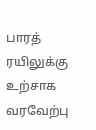பாரத் ரயிலுக்கு உற்சாக வரவேற்பு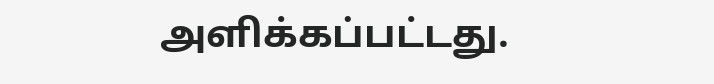அளிக்கப்பட்டது.